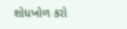શોધખોળ કરો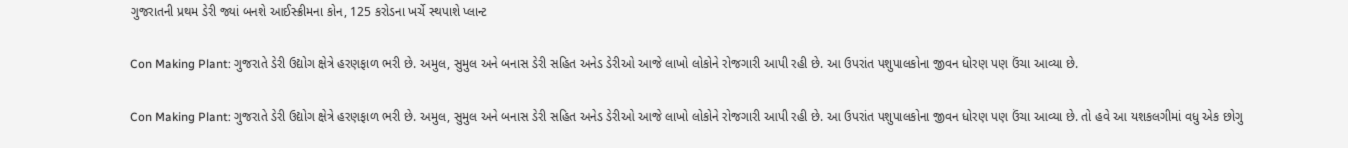ગુજરાતની પ્રથમ ડેરી જ્યાં બનશે આઈસ્ક્રીમના કોન, 125 કરોડના ખર્ચે સ્થપાશે પ્લાન્ટ

Con Making Plant: ગુજરાતે ડેરી ઉદ્યોગ ક્ષેત્રે હરણફાળ ભરી છે. અમુલ, સુમુલ અને બનાસ ડેરી સહિત અનેડ ડેરીઓ આજે લાખો લોકોને રોજગારી આપી રહી છે. આ ઉપરાંત પશુપાલકોના જીવન ધોરણ પણ ઉંચા આવ્યા છે.

Con Making Plant: ગુજરાતે ડેરી ઉદ્યોગ ક્ષેત્રે હરણફાળ ભરી છે. અમુલ, સુમુલ અને બનાસ ડેરી સહિત અનેડ ડેરીઓ આજે લાખો લોકોને રોજગારી આપી રહી છે. આ ઉપરાંત પશુપાલકોના જીવન ધોરણ પણ ઉંચા આવ્યા છે. તો હવે આ યશકલગીમાં વધુ એક છોગુ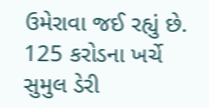ઉમેરાવા જઈ રહ્યું છે. 125 કરોડના ખર્ચે સુમુલ ડેરી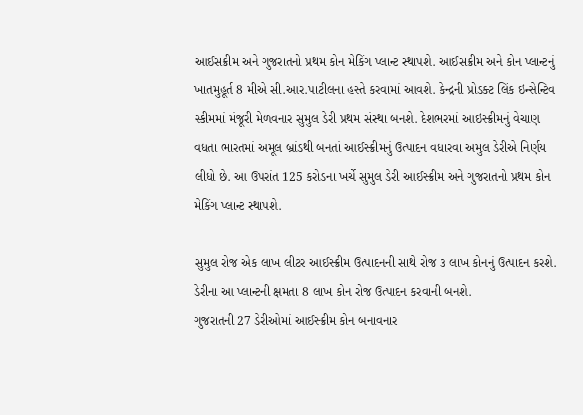આઈસક્રીમ અને ગુજરાતનો પ્રથમ કોન મેકિંગ પ્લાન્ટ સ્થાપશે. આઈસક્રીમ અને કોન પ્લાન્ટનું ખાતમુહૂર્ત 8 મીએ સી.આર.પાટીલના હસ્તે કરવામાં આવશે. કેન્દ્રની પ્રોડક્ટ લિંક ઇન્સેન્ટિવ સ્કીમમાં મંજૂરી મેળવનાર સુમુલ ડેરી પ્રથમ સંસ્થા બનશે. દેશભરમાં આઇસ્ક્રીમનું વેચાણ વધતા ભારતમાં અમૂલ બ્રાંડથી બનતાં આઈસ્ક્રીમનું ઉત્પાદન વધારવા અમુલ ડેરીએ નિર્ણય લીધો છે. આ ઉપરાંત 125 કરોડના ખર્ચે સુમુલ ડેરી આઈસ્ક્રીમ અને ગુજરાતનો પ્રથમ કોન મેકિંગ પ્લાન્ટ સ્થાપશે.

સુમુલ રોજ એક લાખ લીટર આઈસ્ક્રીમ ઉત્પાદનની સાથે રોજ ૩ લાખ કોનનું ઉત્પાદન કરશે.  ડેરીના આ પ્લાન્ટની ક્ષમતા 8 લાખ કોન રોજ ઉત્પાદન કરવાની બનશે.
ગુજરાતની 27 ડેરીઓમાં આઈસ્ક્રીમ કોન બનાવનાર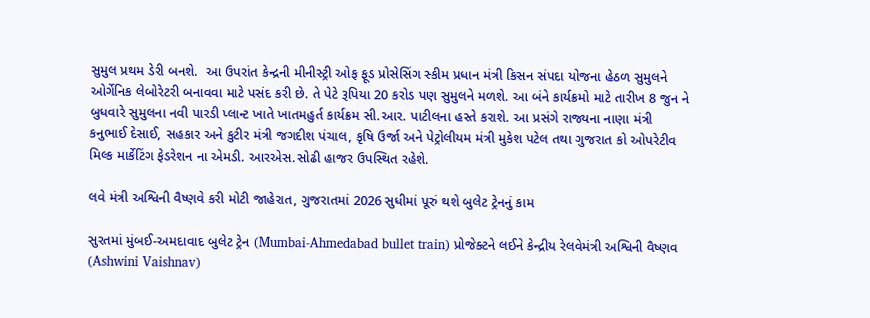સુમુલ પ્રથમ ડેરી બનશે.  આ ઉપરાંત કેન્દ્રની મીનીસ્ટ્રી ઓફ ફૂડ પ્રોસેસિંગ સ્કીમ પ્રધાન મંત્રી કિસન સંપદા યોજના હેઠળ સુમુલને ઓર્ગેનિક લેબોરેટરી બનાવવા માટે પસંદ કરી છે. તે પેટે રૂપિયા 20 કરોડ પણ સુમુલને મળશે. આ બંને કાર્યક્રમો માટે તારીખ 8 જુન ને બુધવારે સુમુલના નવી પારડી પ્લાન્ટ ખાતે ખાતમહુર્ત કાર્યક્રમ સી.આર. પાટીલના હસ્તે કરાશે. આ પ્રસંગે રાજ્યના નાણા મંત્રી કનુભાઈ દેસાઈ, સહકાર અને કુટીર મંત્રી જગદીશ પંચાલ, કૃષિ ઉર્જા અને પેટ્રોલીયમ મંત્રી મુકેશ પટેલ તથા ગુજરાત કો ઓપરેટીવ મિલ્ક માર્કેટિંગ ફેડરેશન ના એમડી. આરએસ.સોઢી હાજર ઉપસ્થિત રહેશે.

લવે મંત્રી અશ્વિની વૈષ્ણવે કરી મોટી જાહેરાત, ગુજરાતમાં 2026 સુધીમાં પૂરું થશે બુલેટ ટ્રેનનું કામ

સુરતમાં મુંબઈ-અમદાવાદ બુલેટ ટ્રેન (Mumbai-Ahmedabad bullet train) પ્રોજેક્ટને લઈને કેન્દ્રીય રેલવેમંત્રી અશ્વિની વૈષ્ણવ (Ashwini Vaishnav)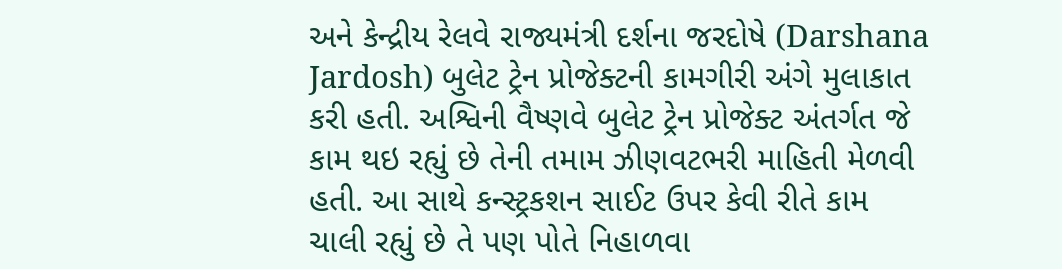અને કેન્દ્રીય રેલવે રાજ્યમંત્રી દર્શના જરદોષે (Darshana Jardosh) બુલેટ ટ્રેન પ્રોજેક્ટની કામગીરી અંગે મુલાકાત કરી હતી. અશ્વિની વૈષ્ણવે બુલેટ ટ્રેન પ્રોજેક્ટ અંતર્ગત જે કામ થઇ રહ્યું છે તેની તમામ ઝીણવટભરી માહિતી મેળવી હતી. આ સાથે કન્સ્ટ્રકશન સાઈટ ઉપર કેવી રીતે કામ ચાલી રહ્યું છે તે પણ પોતે નિહાળવા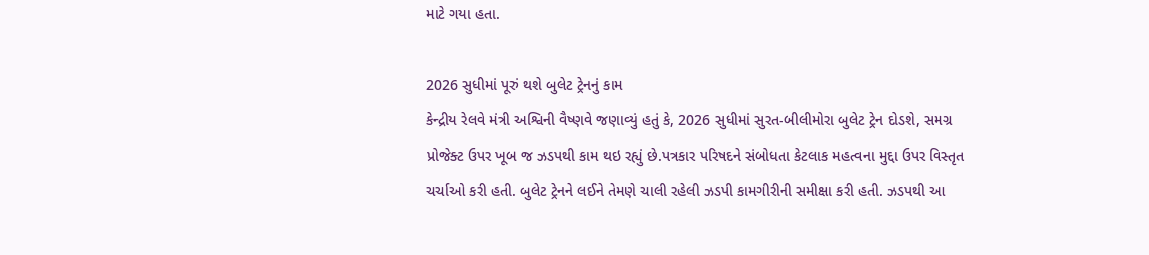માટે ગયા હતા.

2026 સુધીમાં પૂરું થશે બુલેટ ટ્રેનનું કામ
કેન્દ્રીય રેલવે મંત્રી અશ્વિની વૈષ્ણવે જણાવ્યું હતું કે, 2026 સુધીમાં સુરત-બીલીમોરા બુલેટ ટ્રેન દોડશે, સમગ્ર પ્રોજેક્ટ ઉપર ખૂબ જ ઝડપથી કામ થઇ રહ્યું છે.પત્રકાર પરિષદને સંબોધતા કેટલાક મહત્વના મુદ્દા ઉપર વિસ્તૃત ચર્ચાઓ કરી હતી. બુલેટ ટ્રેનને લઈને તેમણે ચાલી રહેલી ઝડપી કામગીરીની સમીક્ષા કરી હતી. ઝડપથી આ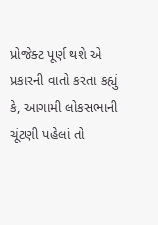પ્રોજેક્ટ પૂર્ણ થશે એ પ્રકારની વાતો કરતા કહ્યું કે, આગામી લોકસભાની ચૂંટણી પહેલાં તો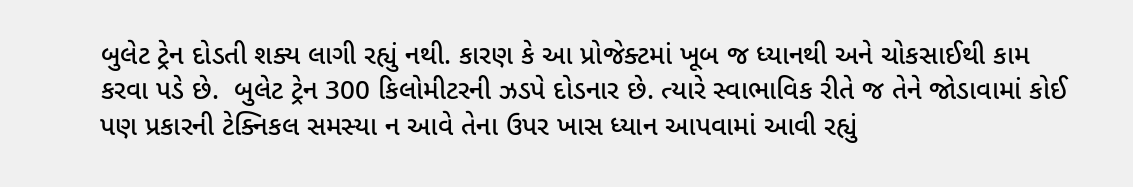બુલેટ ટ્રેન દોડતી શક્ય લાગી રહ્યું નથી. કારણ કે આ પ્રોજેક્ટમાં ખૂબ જ ધ્યાનથી અને ચોકસાઈથી કામ કરવા પડે છે.  બુલેટ ટ્રેન 300 કિલોમીટરની ઝડપે દોડનાર છે. ત્યારે સ્વાભાવિક રીતે જ તેને જોડાવામાં કોઈ પણ પ્રકારની ટેક્નિકલ સમસ્યા ન આવે તેના ઉપર ખાસ ધ્યાન આપવામાં આવી રહ્યું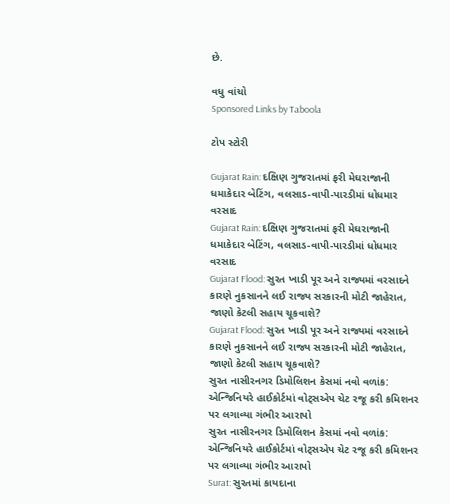છે.

વધુ વાંચો
Sponsored Links by Taboola

ટોપ સ્ટોરી

Gujarat Rain: દક્ષિણ ગુજરાતમાં ફરી મેઘરાજાની ધમાકેદાર બેટિંગ, વલસાડ-વાપી-પારડીમાં ધોધમાર વરસાદ
Gujarat Rain: દક્ષિણ ગુજરાતમાં ફરી મેઘરાજાની ધમાકેદાર બેટિંગ, વલસાડ-વાપી-પારડીમાં ધોધમાર વરસાદ
Gujarat Flood: સુરત ખાડી પૂર અને રાજ્યમાં વરસાદને કારણે નુકસાનને લઈ રાજ્ય સરકારની મોટી જાહેરાત, જાણો કેટલી સહાય ચૂકવાશે?
Gujarat Flood: સુરત ખાડી પૂર અને રાજ્યમાં વરસાદને કારણે નુકસાનને લઈ રાજ્ય સરકારની મોટી જાહેરાત, જાણો કેટલી સહાય ચૂકવાશે?
સુરત નાસીરનગર ડિમોલિશન કેસમાં નવો વળાંક: એન્જિનિયરે હાઈકોર્ટમાં વોટ્સએપ ચેટ રજૂ કરી કમિશનર પર લગાવ્યા ગંભીર આરાપો
સુરત નાસીરનગર ડિમોલિશન કેસમાં નવો વળાંક: એન્જિનિયરે હાઈકોર્ટમાં વોટ્સએપ ચેટ રજૂ કરી કમિશનર પર લગાવ્યા ગંભીર આરાપો
Surat: સુરતમાં કાયદાના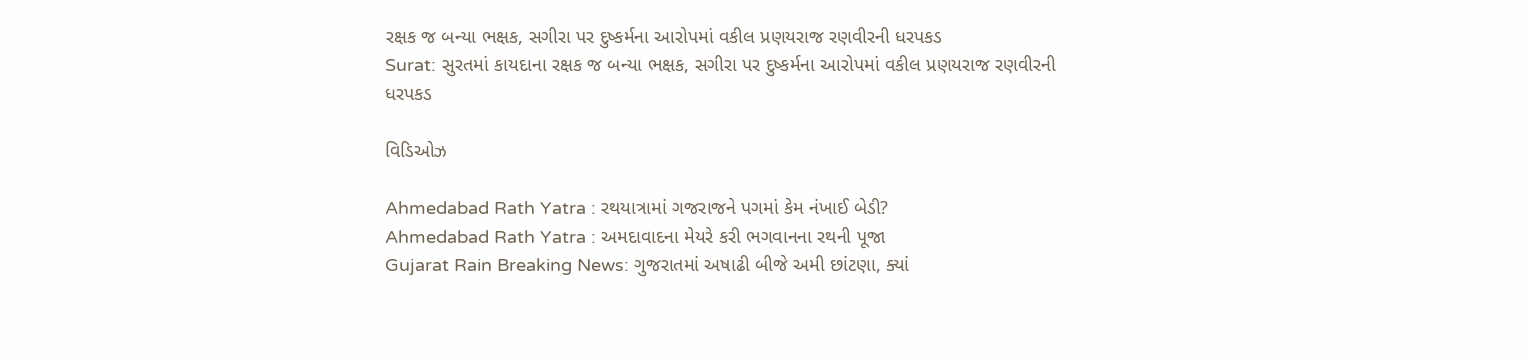રક્ષક જ બન્યા ભક્ષક, સગીરા પર દુષ્કર્મના આરોપમાં વકીલ પ્રણયરાજ રણવીરની ધરપકડ
Surat: સુરતમાં કાયદાના રક્ષક જ બન્યા ભક્ષક, સગીરા પર દુષ્કર્મના આરોપમાં વકીલ પ્રણયરાજ રણવીરની ધરપકડ

વિડિઓઝ

Ahmedabad Rath Yatra : રથયાત્રામાં ગજરાજને પગમાં કેમ નંખાઈ બેડી?
Ahmedabad Rath Yatra : અમદાવાદના મેયરે કરી ભગવાનના રથની પૂજા
Gujarat Rain Breaking News: ગુજરાતમાં અષાઢી બીજે અમી છાંટણા, ક્યાં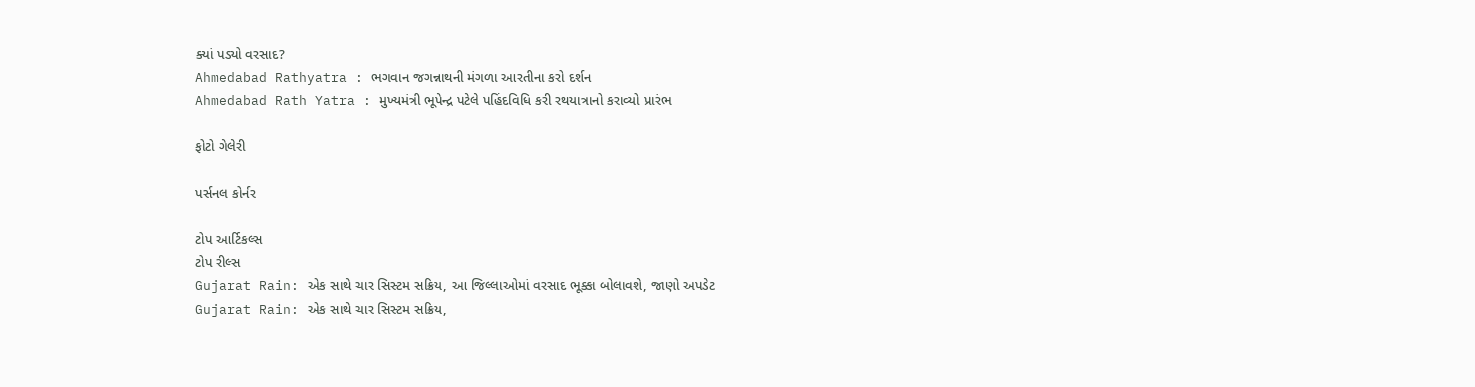ક્યાં પડ્યો વરસાદ?
Ahmedabad Rathyatra : ભગવાન જગન્નાથની મંગળા આરતીના કરો દર્શન
Ahmedabad Rath Yatra : મુખ્યમંત્રી ભૂપેન્દ્ર પટેલે પહિંદવિધિ કરી રથયાત્રાનો કરાવ્યો પ્રારંભ

ફોટો ગેલેરી

પર્સનલ કોર્નર

ટોપ આર્ટિકલ્સ
ટોપ રીલ્સ
Gujarat Rain: એક સાથે ચાર સિસ્ટમ સક્રિય, આ જિલ્લાઓમાં વરસાદ ભૂક્કા બોલાવશે, જાણો અપડેટ
Gujarat Rain: એક સાથે ચાર સિસ્ટમ સક્રિય,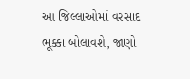આ જિલ્લાઓમાં વરસાદ ભૂક્કા બોલાવશે, જાણો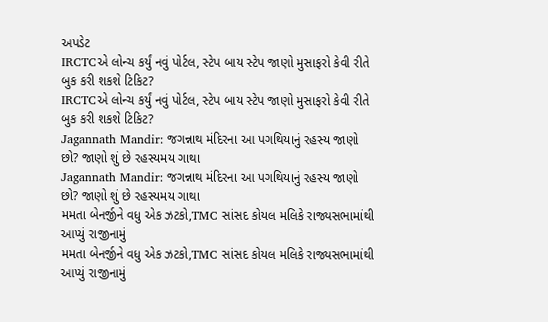અપડેટ
IRCTCએ લોન્ચ કર્યું નવું પોર્ટલ, સ્ટેપ બાય સ્ટેપ જાણો મુસાફરો કેવી રીતે બુક કરી શકશે ટિકિટ?
IRCTCએ લોન્ચ કર્યું નવું પોર્ટલ, સ્ટેપ બાય સ્ટેપ જાણો મુસાફરો કેવી રીતે બુક કરી શકશે ટિકિટ?
Jagannath Mandir: જગન્નાથ મંદિરના આ પગથિયાનું રહસ્ય જાણો છો? જાણો શું છે રહસ્યમય ગાથા
Jagannath Mandir: જગન્નાથ મંદિરના આ પગથિયાનું રહસ્ય જાણો છો? જાણો શું છે રહસ્યમય ગાથા
મમતા બેનર્જીને વધુ એક ઝટકો,TMC સાંસદ કોયલ મલિકે રાજ્યસભામાંથી આપ્યું રાજીનામું
મમતા બેનર્જીને વધુ એક ઝટકો,TMC સાંસદ કોયલ મલિકે રાજ્યસભામાંથી આપ્યું રાજીનામું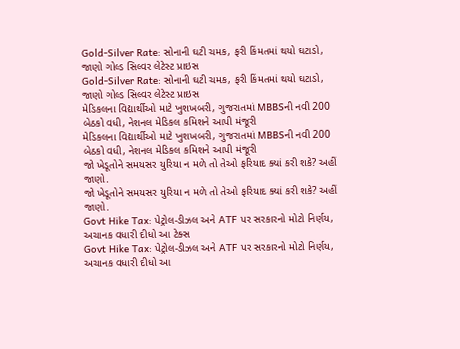Gold-Silver Rate: સોનાની ઘટી ચમક, ફરી કિંમતમાં થયો ઘટાડો, જાણો ગોલ્ડ સિલ્વર લેટેસ્ટ પ્રાઇસ
Gold-Silver Rate: સોનાની ઘટી ચમક, ફરી કિંમતમાં થયો ઘટાડો, જાણો ગોલ્ડ સિલ્વર લેટેસ્ટ પ્રાઇસ
મેડિકલના વિદ્યાર્થીઓ માટે ખુશખબરી, ગુજરાતમાં MBBSની નવી 200 બેઠકો વધી, નેશનલ મેડિકલ કમિશને આપી મંજૂરી
મેડિકલના વિદ્યાર્થીઓ માટે ખુશખબરી, ગુજરાતમાં MBBSની નવી 200 બેઠકો વધી, નેશનલ મેડિકલ કમિશને આપી મંજૂરી
જો ખેડૂતોને સમયસર યુરિયા ન મળે તો તેઓ ફરિયાદ ક્યાં કરી શકે? અહીં જાણો.
જો ખેડૂતોને સમયસર યુરિયા ન મળે તો તેઓ ફરિયાદ ક્યાં કરી શકે? અહીં જાણો.
Govt Hike Tax: પેટ્રોલ-ડીઝલ અને ATF પર સરકારનો મોટો નિર્ણય, અચાનક વધારી દીધો આ ટેક્સ
Govt Hike Tax: પેટ્રોલ-ડીઝલ અને ATF પર સરકારનો મોટો નિર્ણય, અચાનક વધારી દીધો આ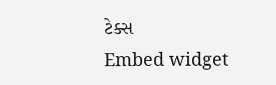ટેક્સ
Embed widget